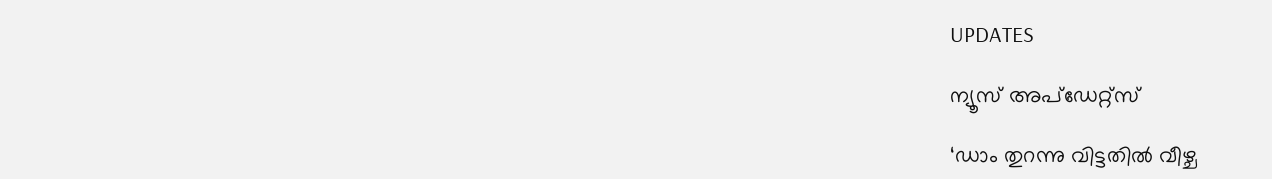UPDATES

ന്യൂസ് അപ്ഡേറ്റ്സ്

‘ഡാം തുറന്നു വിട്ടതിൽ വീഴ്ച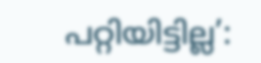പറ്റിയിട്ടില്ല’: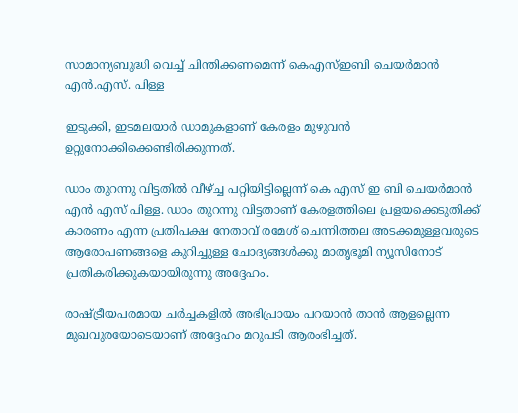സാമാന്യബുദ്ധി വെച്ച് ചിന്തിക്കണമെന്ന് കെഎസ്ഇബി ചെയർമാൻ എൻ.എസ്. പിള്ള

ഇടുക്കി, ഇടമലയാര്‍ ഡാമുകളാണ് കേരളം മുഴുവന്‍ ഉറ്റുനോക്കിക്കെണ്ടിരിക്കുന്നത്.

ഡാം തുറന്നു വിട്ടതില്‍ വീഴ്ച്ച പറ്റിയിട്ടില്ലെന്ന് കെ എസ് ഇ ബി ചെയര്‍മാന്‍ എന്‍ എസ് പിള്ള. ഡാം തുറന്നു വിട്ടതാണ് കേരളത്തിലെ പ്രളയക്കെടുതിക്ക് കാരണം എന്ന പ്രതിപക്ഷ നേതാവ് രമേശ് ചെന്നിത്തല അടക്കമുള്ളവരുടെ ആരോപണങ്ങളെ കുറിച്ചുള്ള ചോദ്യങ്ങൾക്കു മാതൃഭൂമി ന്യൂസിനോട് പ്രതികരിക്കുകയായിരുന്നു അദ്ദേഹം.

രാഷ്ട്രീയപരമായ ചർച്ചകളിൽ അഭിപ്രായം പറയാൻ താൻ ആളല്ലെന്ന മുഖവുരയോടെയാണ് അദ്ദേഹം മറുപടി ആരംഭിച്ചത്.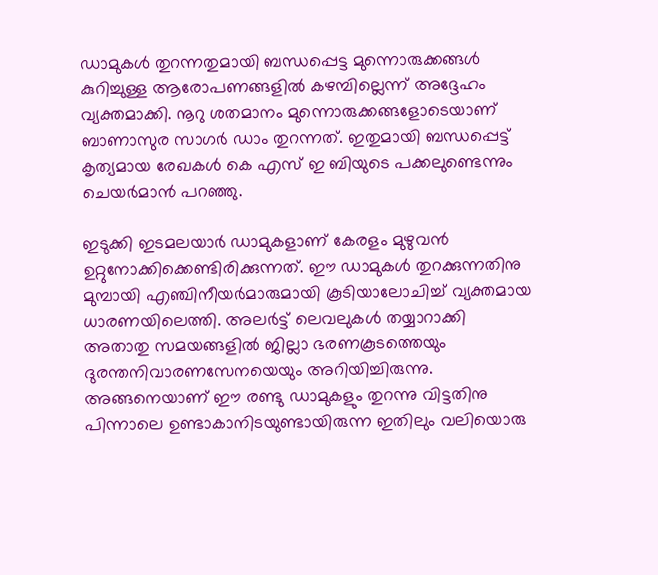ഡാമുകൾ തുറന്നതുമായി ബന്ധപ്പെട്ട മുന്നൊരുക്കങ്ങൾ കുറിച്ചുള്ള ആരോപണങ്ങളിൽ കഴമ്പില്ലെന്ന് അദ്ദേഹം വ്യക്തമാക്കി. നൂറു ശതമാനം മുന്നൊരുക്കങ്ങളോടെയാണ് ബാണാസുര സാഗര്‍ ഡാം തുറന്നത്. ഇതുമായി ബന്ധപ്പെട്ട് കൃത്യമായ രേഖകള്‍ കെ എസ് ഇ ബിയുടെ പക്കലുണ്ടെന്നും ചെയര്‍മാന്‍ പറഞ്ഞു.

ഇടുക്കി ഇടമലയാര്‍ ഡാമുകളാണ് കേരളം മുഴുവന്‍ ഉറ്റുനോക്കിക്കെണ്ടിരിക്കുന്നത്. ഈ ഡാമുകള്‍ തുറക്കുന്നതിനു മുമ്പായി എഞ്ചിനീയര്‍മാരുമായി കൂടിയാലോചിച്ച് വ്യക്തമായ ധാരണയിലെത്തി. അലര്‍ട്ട് ലെവലുകള്‍ തയ്യാറാക്കി അതാതു സമയങ്ങളില്‍ ജില്ലാ ഭരണകൂടത്തെയും ദുരന്തനിവാരണസേനയെയും അറിയിച്ചിരുന്നു. അങ്ങനെയാണ് ഈ രണ്ടു ഡാമുകളും തുറന്നു വിട്ടതിനു പിന്നാലെ ഉണ്ടാകാനിടയുണ്ടായിരുന്ന ഇതിലും വലിയൊരു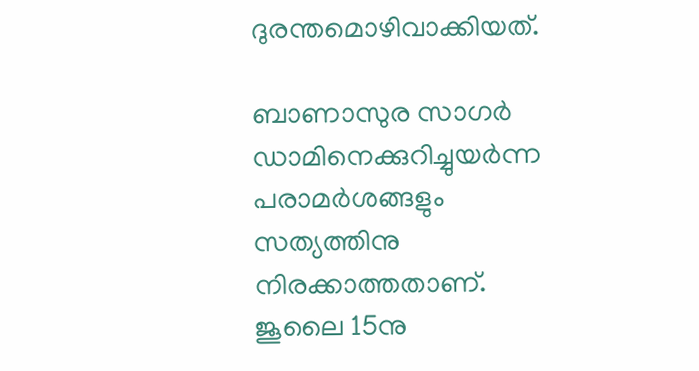ദുരന്തമൊഴിവാക്കിയത്.

ബാണാസുര സാഗര്‍ ഡാമിനെക്കുറിച്ചുയര്‍ന്ന പരാമര്‍ശങ്ങളും സത്യത്തിനു നിരക്കാത്തതാണ്. ജൂലൈ 15നു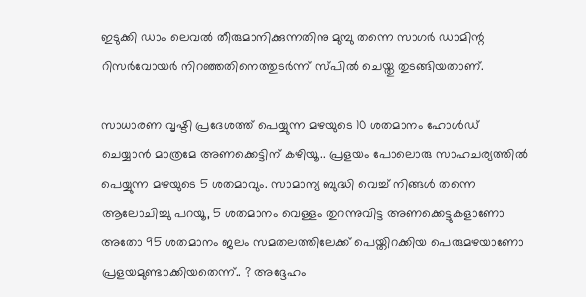ഇടുക്കി ഡാം ലെവല്‍ തീരുമാനിക്കുന്നതിനു മുമ്പു തന്നെ സാഗര്‍ ഡാമിന്റ റിസര്‍വോയര്‍ നിറഞ്ഞതിനെത്തുടര്‍ന്ന് സ്പില്‍ ചെയ്തു തുടങ്ങിയതാണ്.

സാധാരണ വൃഷ്ടി പ്രദേശത്ത് പെയ്യുന്ന മഴയുടെ 10 ശതമാനം ഹോൾഡ് ചെയ്യാൻ മാത്രമേ അണക്കെട്ടിന് കഴിയൂ.. പ്രളയം പോലൊരു സാഹചര്യത്തിൽ പെയ്യുന്ന മഴയുടെ 5 ശതമാവും. സാമാന്യ ബുദ്ധി വെച്ച് നിങ്ങൾ തന്നെ ആലോചിച്ചു പറയൂ, 5 ശതമാനം വെള്ളം തുറന്നുവിട്ട അണക്കെട്ടുകളാണോ അതോ 95 ശതമാനം ജലം സമതലത്തിലേക്ക് പെയ്തിറക്കിയ പെരുമഴയാണോ പ്രളയമുണ്ടാക്കിയതെന്ന്.. ? അദ്ദേഹം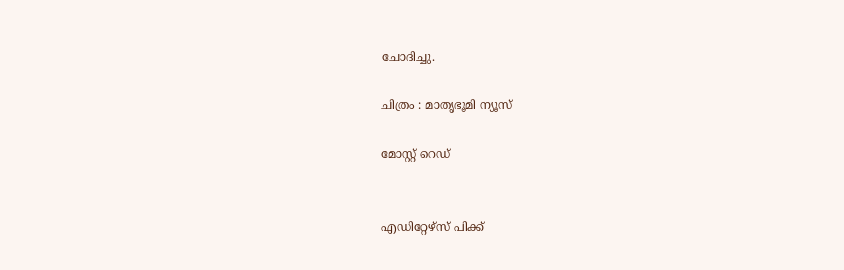ചോദിച്ചു.

ചിത്രം : മാതൃഭൂമി ന്യൂസ്

മോസ്റ്റ് റെഡ്


എഡിറ്റേഴ്സ് പിക്ക്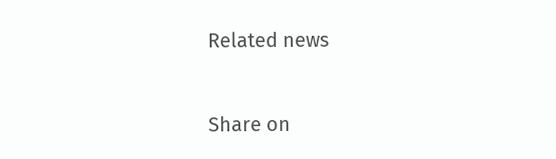Related news


Share on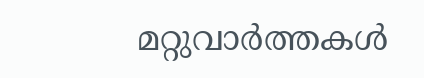മറ്റുവാര്‍ത്തകള്‍